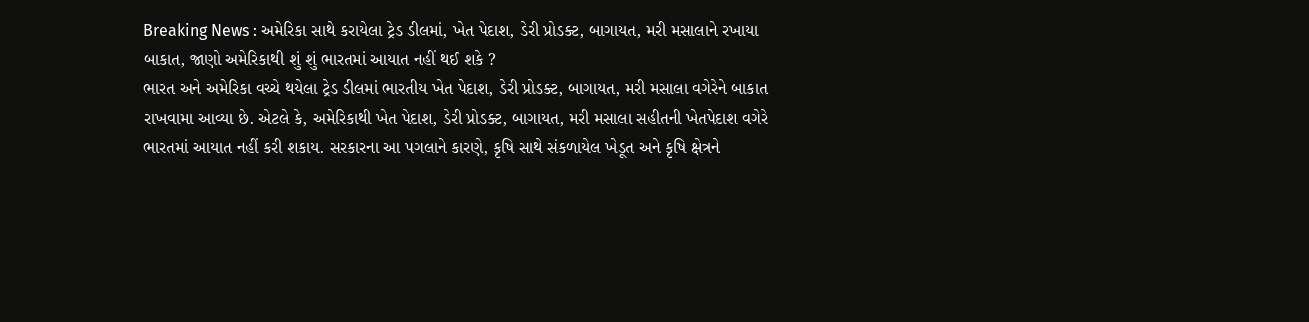Breaking News : અમેરિકા સાથે કરાયેલા ટ્રેડ ડીલમાં, ખેત પેદાશ, ડેરી પ્રોડક્ટ, બાગાયત, મરી મસાલાને રખાયા બાકાત, જાણો અમેરિકાથી શું શું ભારતમાં આયાત નહીં થઈ શકે ?
ભારત અને અમેરિકા વચ્ચે થયેલા ટ્રેડ ડીલમાં ભારતીય ખેત પેદાશ, ડેરી પ્રોડક્ટ, બાગાયત, મરી મસાલા વગેરેને બાકાત રાખવામા આવ્યા છે. એટલે કે, અમેરિકાથી ખેત પેદાશ, ડેરી પ્રોડક્ટ, બાગાયત, મરી મસાલા સહીતની ખેતપેદાશ વગેરે ભારતમાં આયાત નહીં કરી શકાય. સરકારના આ પગલાને કારણે, કૃષિ સાથે સંકળાયેલ ખેડૂત અને કૃષિ ક્ષેત્રને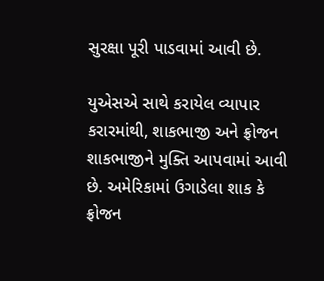સુરક્ષા પૂરી પાડવામાં આવી છે.

યુએસએ સાથે કરાયેલ વ્યાપાર કરારમાંથી, શાકભાજી અને ફ્રોજન શાકભાજીને મુક્તિ આપવામાં આવી છે. અમેરિકામાં ઉગાડેલા શાક કે ફ્રોજન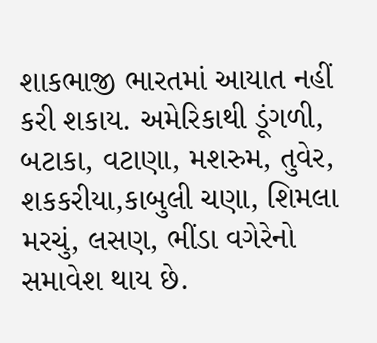શાકભાજી ભારતમાં આયાત નહીં કરી શકાય. અમેરિકાથી ડૂંગળી, બટાકા, વટાણા, મશરુમ, તુવેર, શકકરીયા,કાબુલી ચણા, શિમલા મરચું, લસણ, ભીંડા વગેરેનો સમાવેશ થાય છે.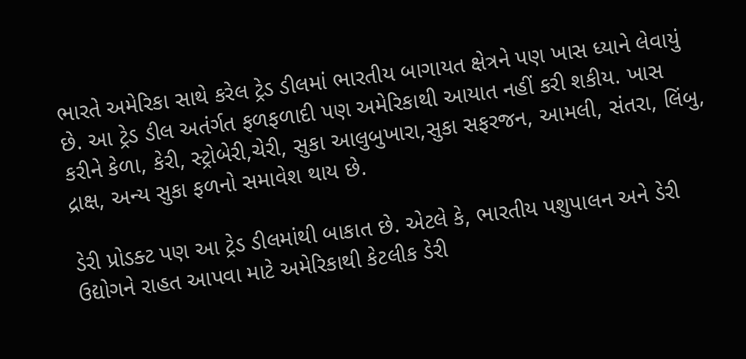ભારતે અમેરિકા સાથે કરેલ ટ્રેડ ડીલમાં ભારતીય બાગાયત ક્ષેત્રને પણ ખાસ ધ્યાને લેવાયું છે. આ ટ્રેડ ડીલ અતંર્ગત ફળફળાદી પણ અમેરિકાથી આયાત નહીં કરી શકીય. ખાસ કરીને કેળા, કેરી, સ્ટ્રોબેરી,ચેરી, સુકા આલુબુખારા,સુકા સફરજન, આમલી, સંતરા, લિંબુ, દ્રાક્ષ, અન્ય સુકા ફળનો સમાવેશ થાય છે.

ડેરી પ્રોડક્ટ પણ આ ટ્રેડ ડીલમાંથી બાકાત છે. એટલે કે, ભારતીય પશુપાલન અને ડેરી ઉદ્યોગને રાહત આપવા માટે અમેરિકાથી કેટલીક ડેરી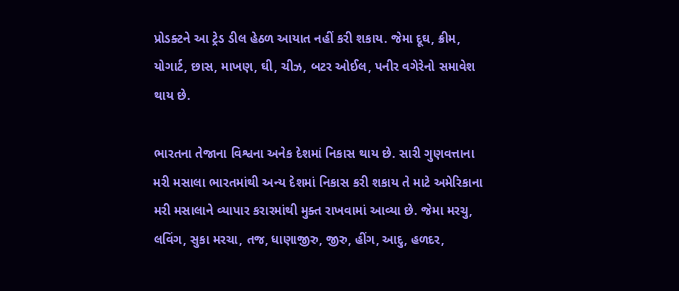પ્રોડક્ટને આ ટ્રેડ ડીલ હેઠળ આયાત નહીં કરી શકાય. જેમા દૂઘ, ક્રીમ, યોગાર્ટ, છાસ, માખણ, ઘી, ચીઝ, બટર ઓઈલ, પનીર વગેરેનો સમાવેશ થાય છે.

ભારતના તેજાના વિશ્વના અનેક દેશમાં નિકાસ થાય છે. સારી ગુણવત્તાના મરી મસાલા ભારતમાંથી અન્ય દેશમાં નિકાસ કરી શકાય તે માટે અમેરિકાના મરી મસાલાને વ્યાપાર કરારમાંથી મુક્ત રાખવામાં આવ્યા છે. જેમા મરચુ, લવિંગ, સુકા મરચા, તજ, ધાણાજીરુ, જીરુ, હીંગ, આદુ, હળદર,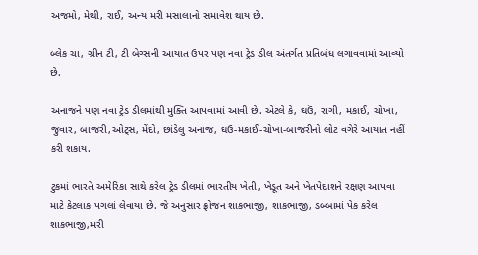અજમો, મેથી, રાઈ, અન્ય મરી મસાલાનો સમાવેશ થાય છે.

બ્લેક ચા, ગ્રીન ટી, ટી બેગ્સની આયાત ઉપર પણ નવા ટ્રેડ ડીલ અંતર્ગત પ્રતિબંધ લગાવવામાં આવ્યો છે.

અનાજને પણ નવા ટ્રેડ ડીલમાંથી મુક્તિ આપવામાં આવી છે. એટલે કે, ઘઉં, રાગી, મકાઈ, ચોખા, જુવાર, બાજરી,ઓટ્સ, મેંદો, છાંડેલુ અનાજ, ઘઉ-મકાઈ-ચોખા-બાજરીનો લોટ વગેરે આયાત નહીં કરી શકાય.

ટુકમાં ભારતે અમેરિકા સાથે કરેલ ટ્રેડ ડીલમાં ભારતીય ખેતી, ખેડૂત અને ખેતપેદાશને રક્ષણ આપવા માટે કેટલાક પગલાં લેવાયા છે. જે અનુસાર ફ્રોજન શાકભાજી, શાકભાજી, ડબ્બામાં પેક કરેલ શાકભાજી,મરી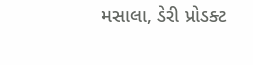મસાલા, ડેરી પ્રોડક્ટ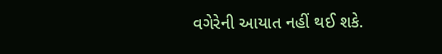વગેરેની આયાત નહીં થઈ શકે.